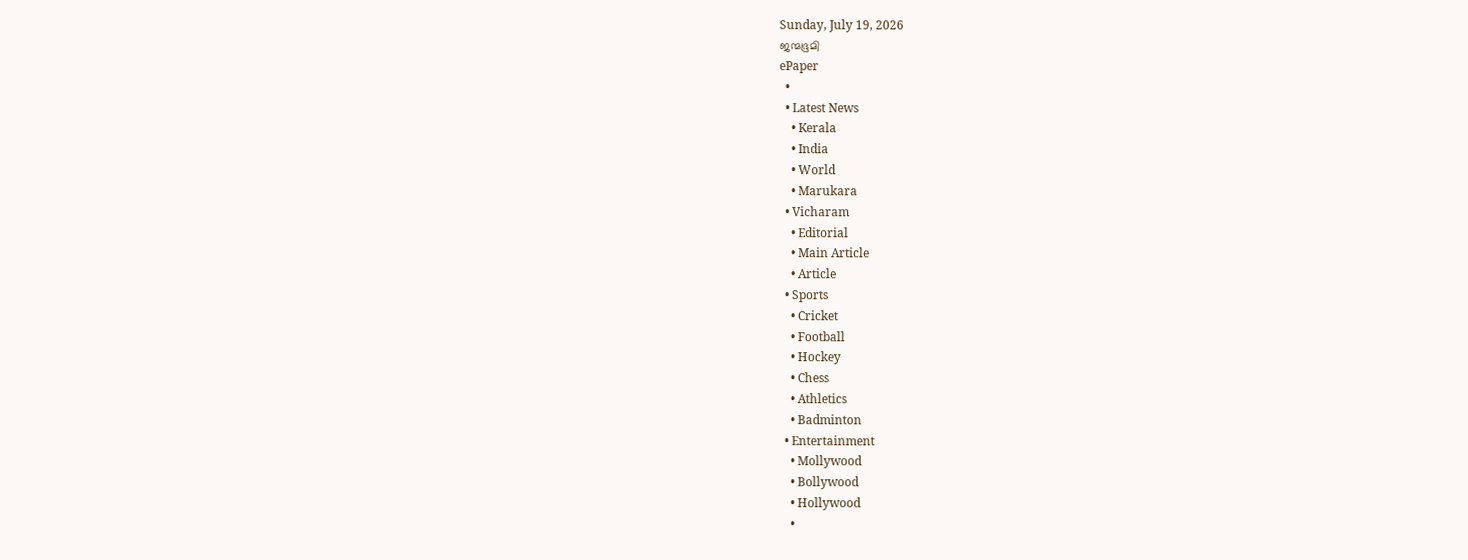Sunday, July 19, 2026
ജന്മഭൂമി
ePaper
  •
  • Latest News
    • Kerala
    • India
    • World
    • Marukara
  • Vicharam
    • Editorial
    • Main Article
    • Article
  • Sports
    • Cricket
    • Football
    • Hockey
    • Chess
    • Athletics
    • Badminton
  • Entertainment
    • Mollywood
    • Bollywood
    • Hollywood
    •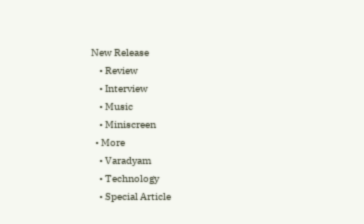New Release
    • Review
    • Interview
    • Music
    • Miniscreen
  • More
    • Varadyam
    • Technology
    • Special Article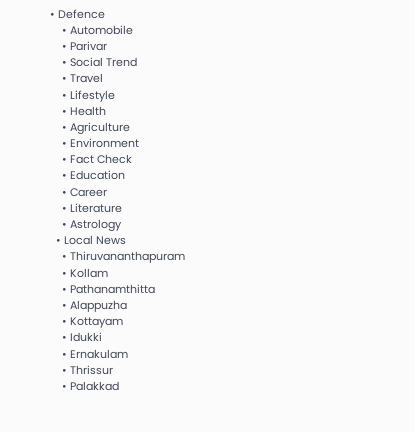• Defence
    • Automobile
    • Parivar
    • Social Trend
    • Travel
    • Lifestyle
    • Health
    • Agriculture
    • Environment
    • Fact Check
    • Education
    • Career
    • Literature
    • Astrology
  • Local News
    • Thiruvananthapuram
    • Kollam
    • Pathanamthitta
    • Alappuzha
    • Kottayam
    • Idukki
    • Ernakulam
    • Thrissur
    • Palakkad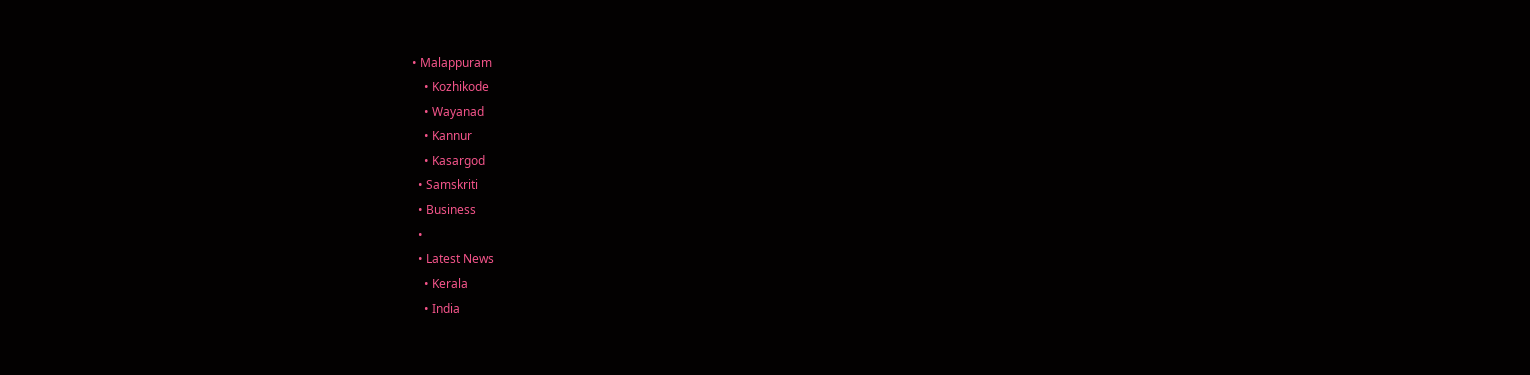• Malappuram
    • Kozhikode
    • Wayanad
    • Kannur
    • Kasargod
  • Samskriti
  • Business
  •
  • Latest News
    • Kerala
    • India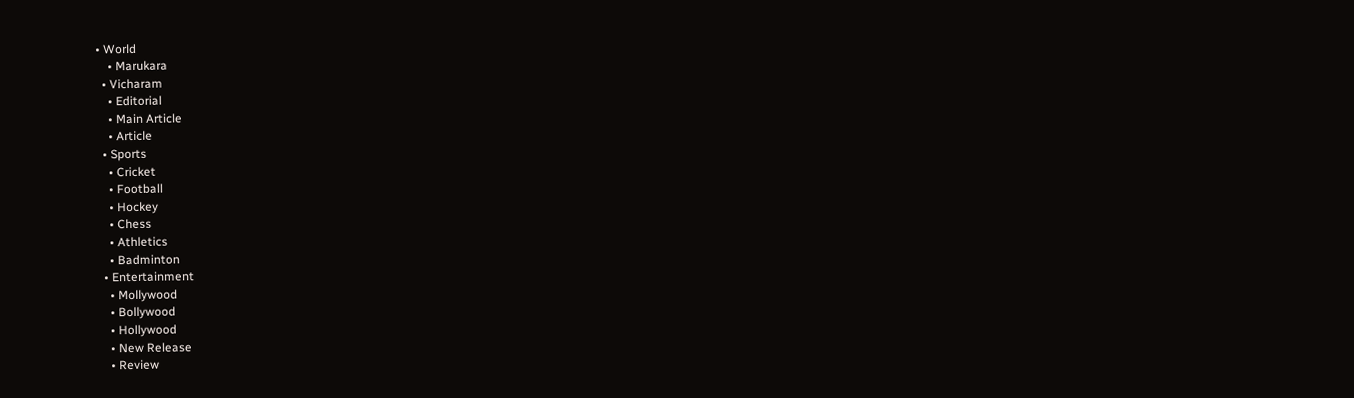• World
    • Marukara
  • Vicharam
    • Editorial
    • Main Article
    • Article
  • Sports
    • Cricket
    • Football
    • Hockey
    • Chess
    • Athletics
    • Badminton
  • Entertainment
    • Mollywood
    • Bollywood
    • Hollywood
    • New Release
    • Review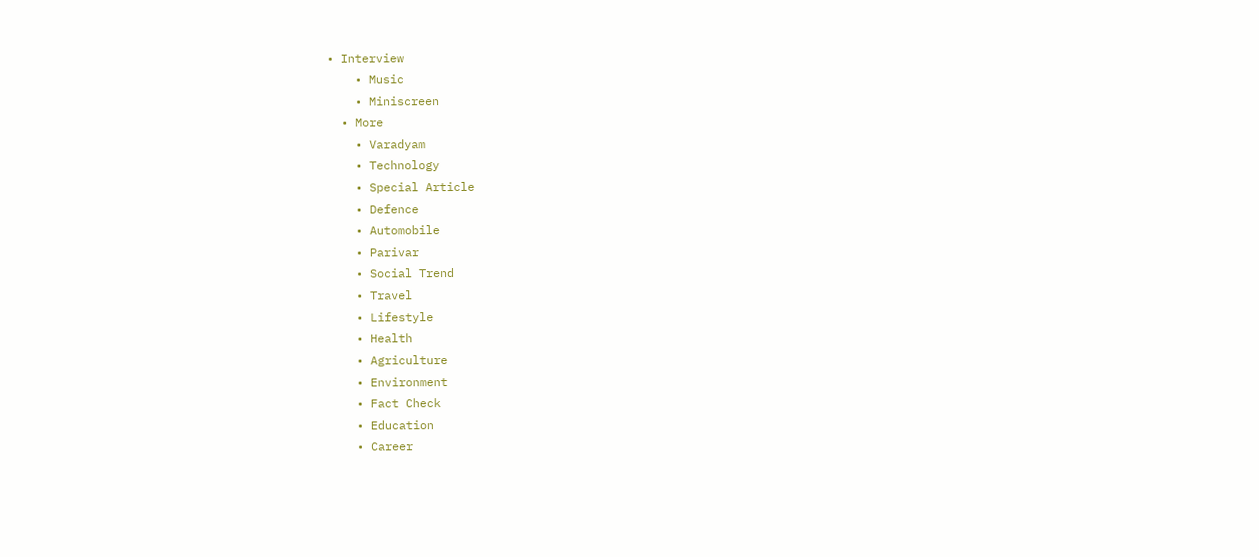• Interview
    • Music
    • Miniscreen
  • More
    • Varadyam
    • Technology
    • Special Article
    • Defence
    • Automobile
    • Parivar
    • Social Trend
    • Travel
    • Lifestyle
    • Health
    • Agriculture
    • Environment
    • Fact Check
    • Education
    • Career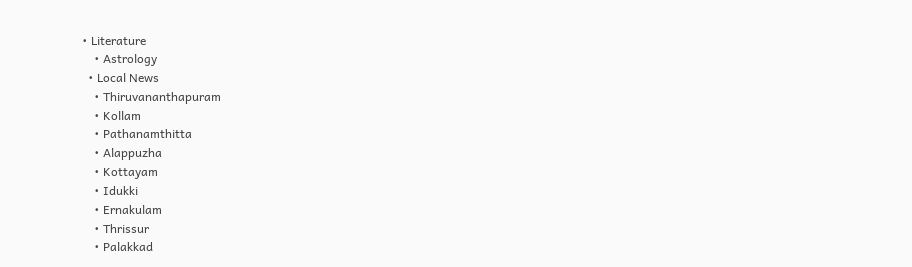• Literature
    • Astrology
  • Local News
    • Thiruvananthapuram
    • Kollam
    • Pathanamthitta
    • Alappuzha
    • Kottayam
    • Idukki
    • Ernakulam
    • Thrissur
    • Palakkad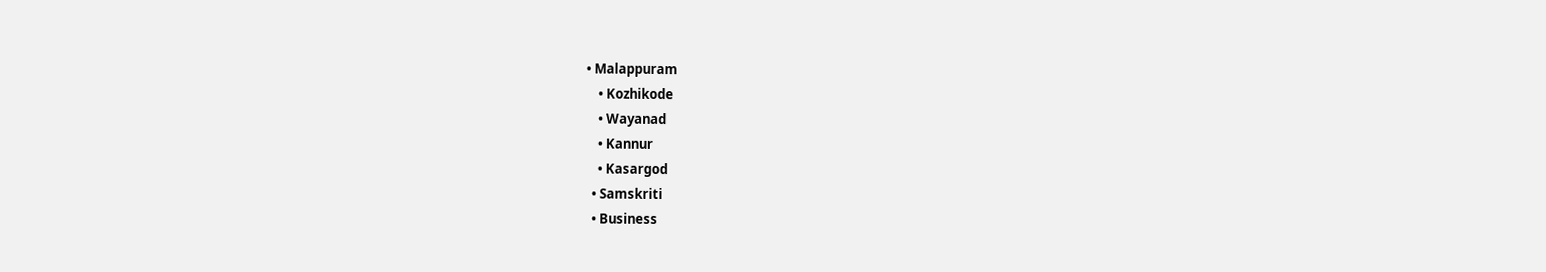• Malappuram
    • Kozhikode
    • Wayanad
    • Kannur
    • Kasargod
  • Samskriti
  • Business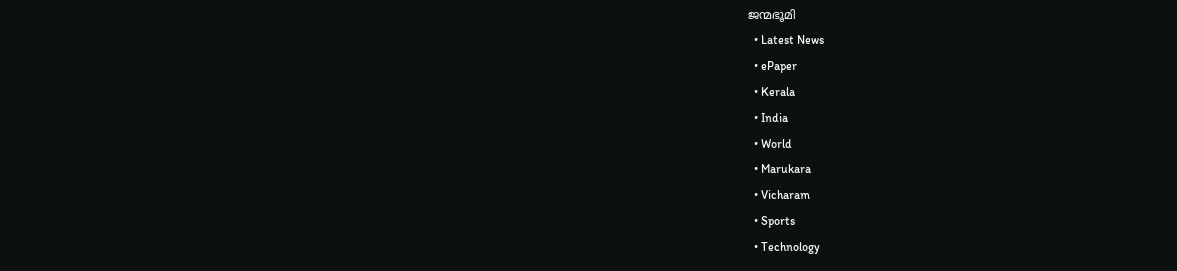ജന്മഭൂമി
  • Latest News
  • ePaper
  • Kerala
  • India
  • World
  • Marukara
  • Vicharam
  • Sports
  • Technology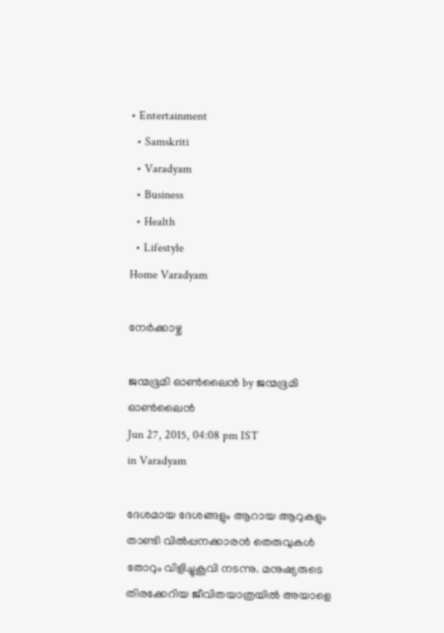• Entertainment
  • Samskriti
  • Varadyam
  • Business
  • Health
  • Lifestyle
Home Varadyam

നേര്‍ക്കാഴ്ച

ജന്മഭൂമി ഓണ്‍ലൈന്‍ by ജന്മഭൂമി ഓണ്‍ലൈന്‍
Jun 27, 2015, 04:08 pm IST
in Varadyam

ദേശമായ ദേശങ്ങളും ആറായ ആറുകളും താണ്ടി വില്‍പ്പനക്കാരന്‍ തെരുവുകള്‍ തോറും വിളിച്ചുകൂവി നടന്നു. മനുഷ്യരുടെ തിരക്കേറിയ ജീവിതയാത്രയില്‍ അയാളെ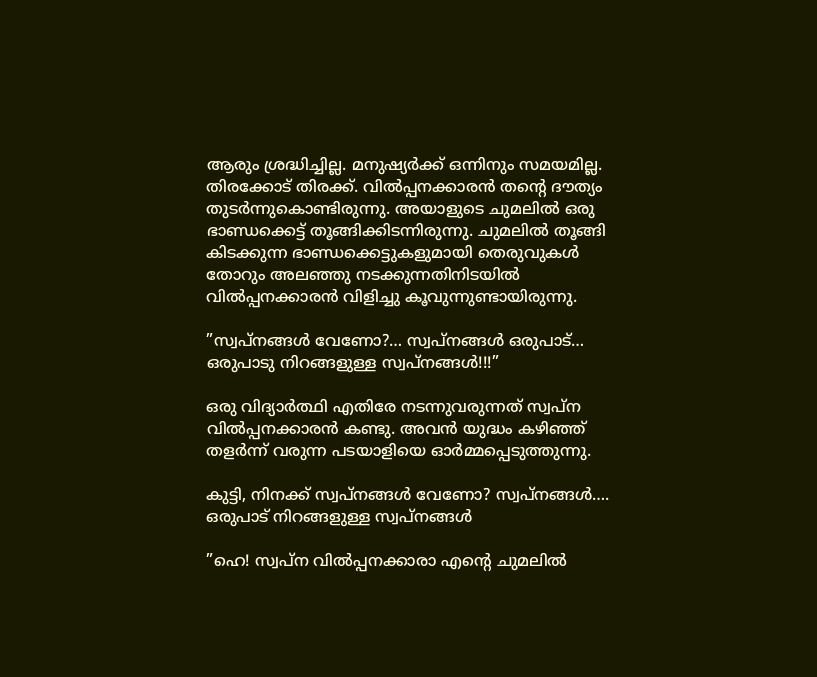ആരും ശ്രദ്ധിച്ചില്ല. മനുഷ്യര്‍ക്ക് ഒന്നിനും സമയമില്ല. തിരക്കോട് തിരക്ക്. വില്‍പ്പനക്കാരന്‍ തന്റെ ദൗത്യം തുടര്‍ന്നുകൊണ്ടിരുന്നു. അയാളുടെ ചുമലില്‍ ഒരു ഭാണ്ഡക്കെട്ട് തൂങ്ങിക്കിടന്നിരുന്നു. ചുമലില്‍ തൂങ്ങി കിടക്കുന്ന ഭാണ്ഡക്കെട്ടുകളുമായി തെരുവുകള്‍ തോറും അലഞ്ഞു നടക്കുന്നതിനിടയില്‍ വില്‍പ്പനക്കാരന്‍ വിളിച്ചു കൂവുന്നുണ്ടായിരുന്നു.

”സ്വപ്‌നങ്ങള്‍ വേണോ?… സ്വപ്‌നങ്ങള്‍ ഒരുപാട്… ഒരുപാടു നിറങ്ങളുള്ള സ്വപ്‌നങ്ങള്‍!!!”

ഒരു വിദ്യാര്‍ത്ഥി എതിരേ നടന്നുവരുന്നത് സ്വപ്‌ന വില്‍പ്പനക്കാരന്‍ കണ്ടു. അവന്‍ യുദ്ധം കഴിഞ്ഞ് തളര്‍ന്ന് വരുന്ന പടയാളിയെ ഓര്‍മ്മപ്പെടുത്തുന്നു.

കുട്ടി, നിനക്ക് സ്വപ്‌നങ്ങള്‍ വേണോ? സ്വപ്‌നങ്ങള്‍…. ഒരുപാട് നിറങ്ങളുള്ള സ്വപ്‌നങ്ങള്‍

”ഹെ! സ്വപ്‌ന വില്‍പ്പനക്കാരാ എന്റെ ചുമലില്‍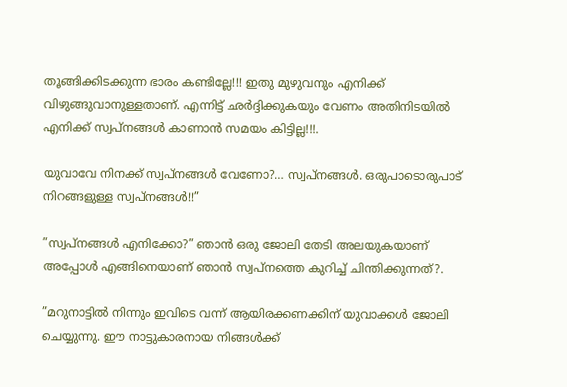തൂങ്ങിക്കിടക്കുന്ന ഭാരം കണ്ടില്ലേ!!! ഇതു മുഴുവനും എനിക്ക് വിഴുങ്ങുവാനുള്ളതാണ്. എന്നിട്ട് ഛര്‍ദ്ദിക്കുകയും വേണം അതിനിടയില്‍ എനിക്ക് സ്വപ്‌നങ്ങള്‍ കാണാന്‍ സമയം കിട്ടില്ല!!!.

യുവാവേ നിനക്ക് സ്വപ്‌നങ്ങള്‍ വേണോ?… സ്വപ്‌നങ്ങള്‍. ഒരുപാടൊരുപാട് നിറങ്ങളുള്ള സ്വപ്‌നങ്ങള്‍!!”

”സ്വപ്‌നങ്ങള്‍ എനിക്കോ?” ഞാന്‍ ഒരു ജോലി തേടി അലയുകയാണ് അപ്പോള്‍ എങ്ങിനെയാണ് ഞാന്‍ സ്വപ്‌നത്തെ കുറിച്ച് ചിന്തിക്കുന്നത്?.

”മറുനാട്ടില്‍ നിന്നും ഇവിടെ വന്ന് ആയിരക്കണക്കിന് യുവാക്കള്‍ ജോലി ചെയ്യുന്നു. ഈ നാട്ടുകാരനായ നിങ്ങള്‍ക്ക്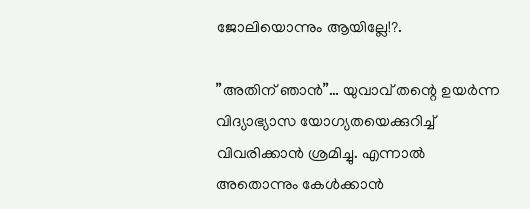ജോലിയൊന്നും ആയില്ലേ!?.

”അതിന് ഞാന്‍”… യുവാവ് തന്റെ ഉയര്‍ന്ന വിദ്യാഭ്യാസ യോഗ്യതയെക്കുറിച്ച് വിവരിക്കാന്‍ ശ്രമിച്ചു. എന്നാല്‍ അതൊന്നും കേള്‍ക്കാന്‍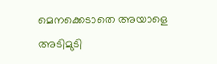മെനക്കെടാതെ അയാളെ അടിമുടി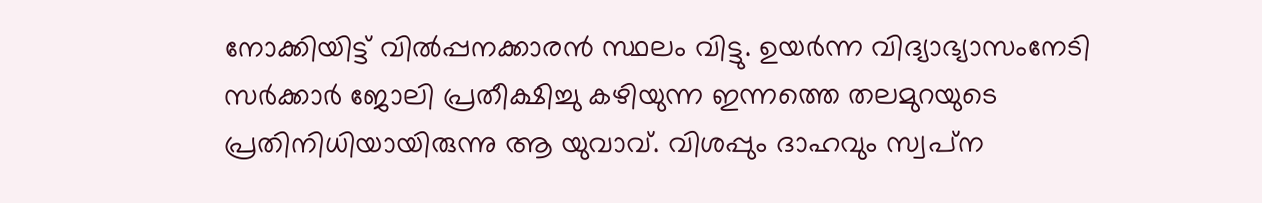നോക്കിയിട്ട് വില്‍പ്പനക്കാരന്‍ സ്ഥലം വിട്ടു. ഉയര്‍ന്ന വിദ്യാഭ്യാസംനേടി സര്‍ക്കാര്‍ ജോലി പ്രതീക്ഷിച്ചു കഴിയുന്ന ഇന്നത്തെ തലമുറയുടെ പ്രതിനിധിയായിരുന്നു ആ യുവാവ്. വിശപ്പും ദാഹവും സ്വപ്‌ന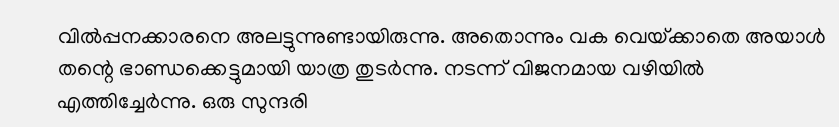വില്‍പ്പനക്കാരനെ അലട്ടുന്നുണ്ടായിരുന്നു. അതൊന്നും വക വെയ്‌ക്കാതെ അയാള്‍ തന്റെ ഭാണ്ഡക്കെട്ടുമായി യാത്ര തുടര്‍ന്നു. നടന്ന് വിജനമായ വഴിയില്‍ എത്തിച്ചേര്‍ന്നു. ഒരു സുന്ദരി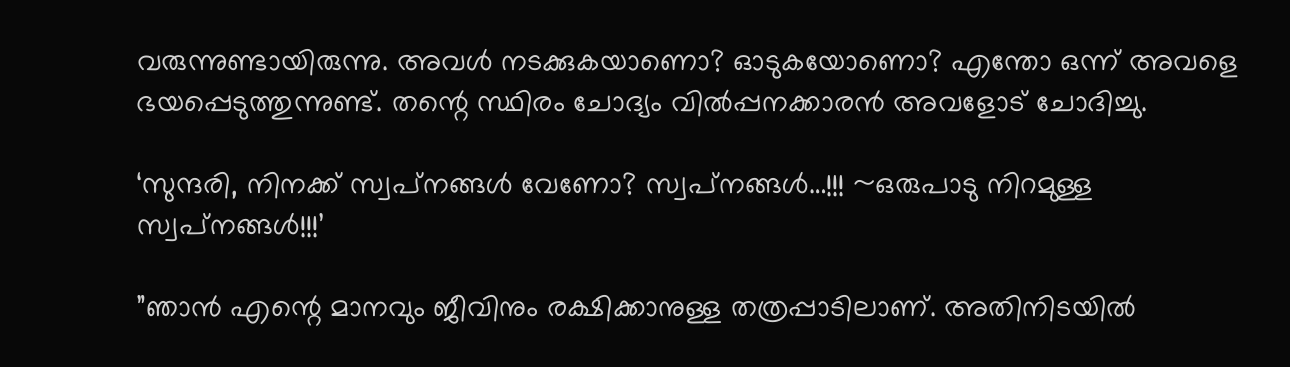വരുന്നുണ്ടായിരുന്നു. അവള്‍ നടക്കുകയാണൊ? ഓടുകയോണൊ? എന്തോ ഒന്ന് അവളെ ഭയപ്പെടുത്തുന്നുണ്ട്. തന്റെ സ്ഥിരം ചോദ്യം വില്‍പ്പനക്കാരന്‍ അവളോട് ചോദിച്ചു.

‘സുന്ദരി, നിനക്ക് സ്വപ്‌നങ്ങള്‍ വേണോ? സ്വപ്‌നങ്ങള്‍…!!! ~ഒരുപാടു നിറമുള്ള സ്വപ്‌നങ്ങള്‍!!!’

”ഞാന്‍ എന്റെ മാനവും ജീവിനും രക്ഷിക്കാനുള്ള തത്രപ്പാടിലാണ്. അതിനിടയില്‍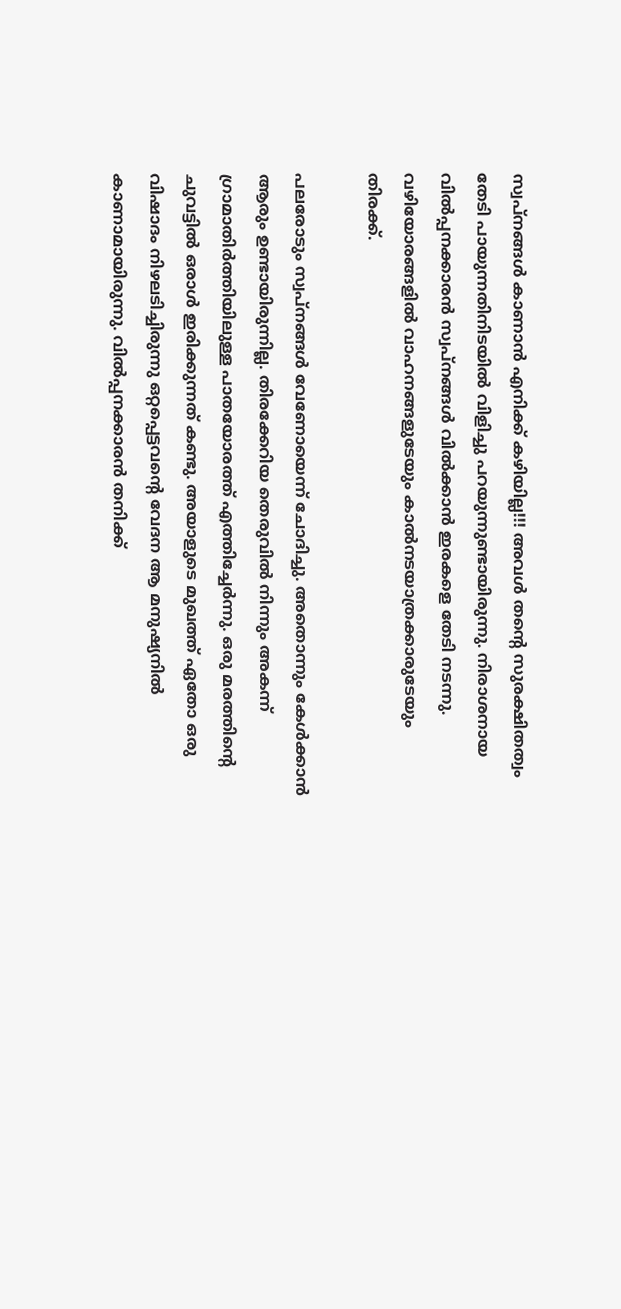സ്വപ്‌നങ്ങള്‍ കാണാന്‍ എനിക്ക് കഴിയില്ല!!! അവള്‍ തന്റെ സുരക്ഷിതത്വം തേടി പായുന്നതിനിടയില്‍ വിളിച്ചു പറയുന്നുണ്ടായിരുന്നു. നിരാശനായ വില്‍പ്പനക്കാരന്‍ സ്വപ്‌നങ്ങള്‍ വില്‍ക്കാന്‍ ഇരകളെ തേടി നടന്നു. വഴിയോരങ്ങളില്‍ വാഹനങ്ങളുടേയും കാല്‍നടയാത്രക്കാരുടേയും തിരക്ക്.

പലരോടും സ്വപ്‌നങ്ങള്‍ വേണോയെന്ന് ചോദിച്ചു. അതൊന്നും കേള്‍ക്കാന്‍ ആരും ഉണ്ടായിരുന്നില്ല. തിരക്കേറിയ തെരുവില്‍ നിന്നും അകന്ന് ഗ്രാമാതിര്‍ത്തിയിലുള്ള പാതയോരത്ത് എത്തിച്ചേര്‍ന്നു. ഒരു മരത്തിന്റെ ചുവട്ടില്‍ ഒരാള്‍ ഇരിക്കുന്നത് കണ്ടു. അയാളുടെ മുഖത്ത് ഏതോ ഒരു വിഷാദം നിഴലടിച്ചിരുന്നു ഒറ്റപ്പെട്ടവന്റെ വേദന ആ മനുഷ്യനില്‍ കാണാമായിരുന്നു. വില്‍പ്പനക്കാരന്‍ തനിക്ക്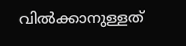വില്‍ക്കാനുള്ളത്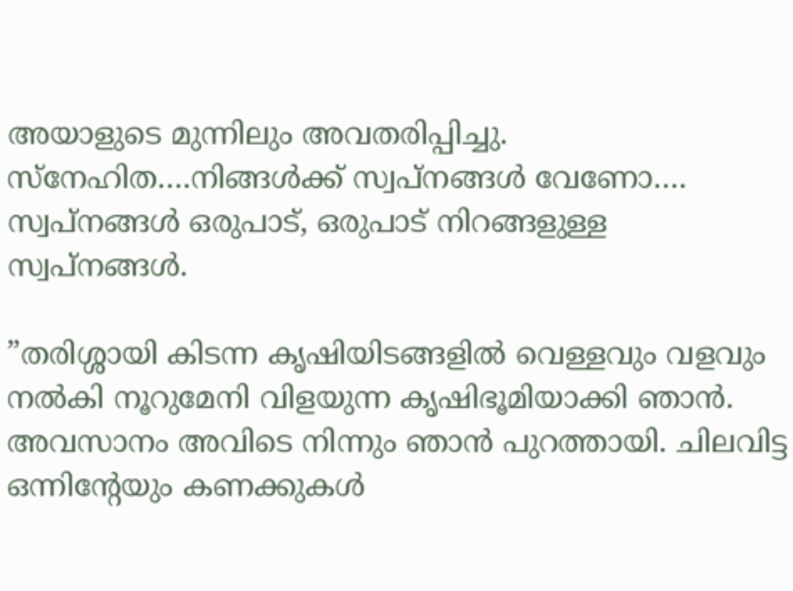അയാളുടെ മുന്നിലും അവതരിപ്പിച്ചു. സ്‌നേഹിത….നിങ്ങള്‍ക്ക് സ്വപ്‌നങ്ങള്‍ വേണോ…. സ്വപ്‌നങ്ങള്‍ ഒരുപാട്, ഒരുപാട് നിറങ്ങളുള്ള സ്വപ്‌നങ്ങള്‍.

”തരിശ്ശായി കിടന്ന കൃഷിയിടങ്ങളില്‍ വെള്ളവും വളവും നല്‍കി നൂറുമേനി വിളയുന്ന കൃഷിഭൂമിയാക്കി ഞാന്‍. അവസാനം അവിടെ നിന്നും ഞാന്‍ പുറത്തായി. ചിലവിട്ട ഒന്നിന്റേയും കണക്കുകള്‍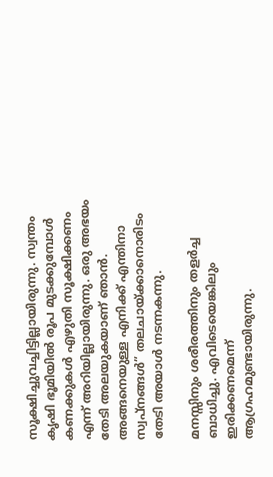സൂക്ഷിച്ചുവച്ചിട്ടില്ലായിരുന്നു. സ്വന്തം കൃഷി ഭൂമിയില്‍ രൂപ മുടക്കുമ്പോള്‍ കണക്കുകള്‍ എഴുതി സൂക്ഷിക്കണം എന്ന് അറിയില്ലായിരുന്നു. ഒരു അഭയം തേടി അലയുകയാണ് ഞാന്‍. അങ്ങനെയുള്ള എനിക്ക് എന്തിനാ സ്വപ്‌നങ്ങള്‍” തലചായ്‌ക്കാനൊരിടം തേടി അയാള്‍ നടന്നകന്നു.

മനസ്സിനും ശരീരത്തിനും തളര്‍ച്ച ബാധിച്ചു. എവിടെയെങ്കിലും ഇരിക്കണമെന്ന് ആഗ്രഹമുണ്ടായിരുന്നു.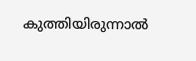കുത്തിയിരുന്നാല്‍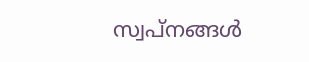സ്വപ്‌നങ്ങള്‍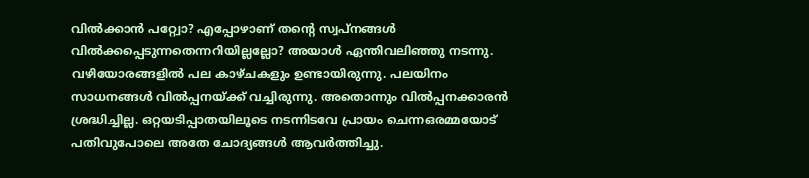വില്‍ക്കാന്‍ പറ്റ്വോ? എപ്പോഴാണ് തന്റെ സ്വപ്‌നങ്ങള്‍ വില്‍ക്കപ്പെടുന്നതെന്നറിയില്ലല്ലോ? അയാള്‍ ഏന്തിവലിഞ്ഞു നടന്നു. വഴിയോരങ്ങളില്‍ പല കാഴ്ചകളും ഉണ്ടായിരുന്നു. പലയിനം സാധനങ്ങള്‍ വില്‍പ്പനയ്‌ക്ക് വച്ചിരുന്നു. അതൊന്നും വില്‍പ്പനക്കാരന്‍ ശ്രദ്ധിച്ചില്ല. ഒറ്റയടിപ്പാതയിലൂടെ നടന്നിടവേ പ്രായം ചെന്നഒരമ്മയോട് പതിവുപോലെ അതേ ചോദ്യങ്ങള്‍ ആവര്‍ത്തിച്ചു.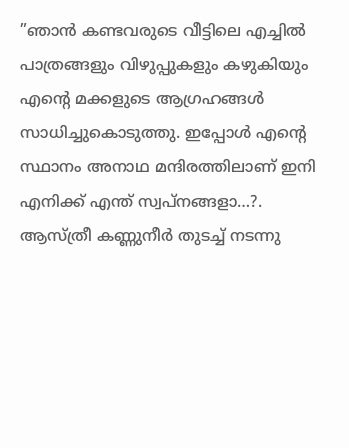”ഞാന്‍ കണ്ടവരുടെ വീട്ടിലെ എച്ചില്‍ പാത്രങ്ങളും വിഴുപ്പുകളും കഴുകിയും എന്റെ മക്കളുടെ ആഗ്രഹങ്ങള്‍ സാധിച്ചുകൊടുത്തു. ഇപ്പോള്‍ എന്റെ സ്ഥാനം അനാഥ മന്ദിരത്തിലാണ് ഇനി എനിക്ക് എന്ത് സ്വപ്‌നങ്ങളാ…?. ആസ്ത്രീ കണ്ണുനീര്‍ തുടച്ച് നടന്നു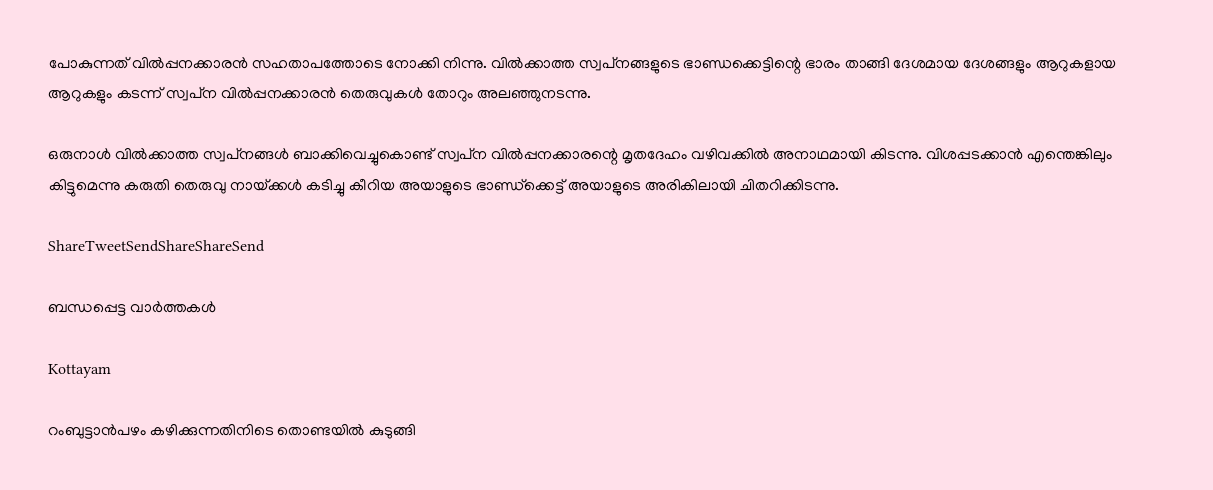പോകുന്നത് വില്‍പ്പനക്കാരന്‍ സഹതാപത്തോടെ നോക്കി നിന്നു. വില്‍ക്കാത്ത സ്വപ്‌നങ്ങളുടെ ഭാണ്ഡക്കെട്ടിന്റെ ഭാരം താങ്ങി ദേശമായ ദേശങ്ങളും ആറുകളായ ആറുകളും കടന്ന് സ്വപ്‌ന വില്‍പ്പനക്കാരന്‍ തെരുവുകള്‍ തോറും അലഞ്ഞുനടന്നു.

ഒരുനാള്‍ വില്‍ക്കാത്ത സ്വപ്‌നങ്ങള്‍ ബാക്കിവെച്ചുകൊണ്ട് സ്വപ്‌ന വില്‍പ്പനക്കാരന്റെ മൃതദേഹം വഴിവക്കില്‍ അനാഥമായി കിടന്നു. വിശപ്പടക്കാന്‍ എന്തെങ്കിലും കിട്ടുമെന്നു കരുതി തെരുവു നായ്‌ക്കള്‍ കടിച്ചു കീറിയ അയാളുടെ ഭാണ്ഡ്‌ക്കെട്ട് അയാളുടെ അരികിലായി ചിതറിക്കിടന്നു.

ShareTweetSendShareShareSend

ബന്ധപ്പെട്ട വാര്‍ത്തകള്‍

Kottayam

റംബുട്ടാന്‍പഴം കഴിക്കുന്നതിനിടെ തൊണ്ടയില്‍ കുടുങ്ങി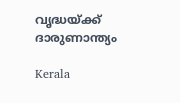വൃദ്ധയ്‌ക്ക് ദാരുണാന്ത്യം

Kerala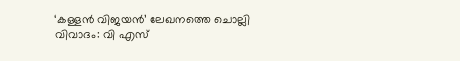‘കള്ളന്‍ വിജയന്‍’ ലേഖനത്തെ ചൊല്ലി വിവാദം: വി എസ്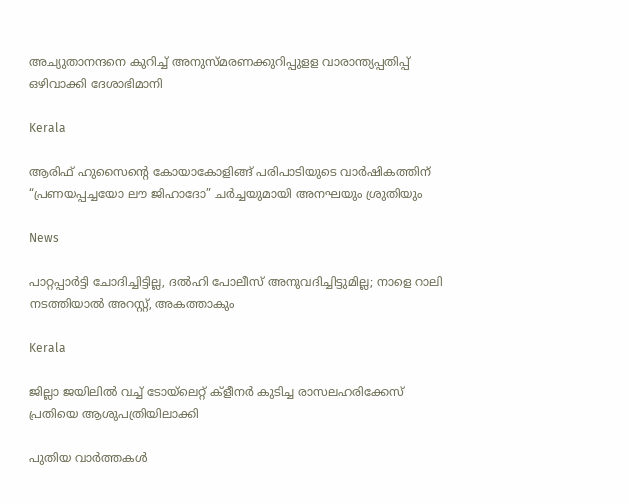അച്യുതാനന്ദനെ കുറിച്ച് അനുസ്മരണക്കുറിപ്പുളള വാരാന്ത്യപ്പതിപ്പ് ഒഴിവാക്കി ദേശാഭിമാനി

Kerala

ആരിഫ് ഹുസൈന്റെ കോയാകോളിങ്ങ് പരിപാടിയുടെ വാർഷികത്തിന് “പ്രണയപ്പച്ചയോ ലൗ ജിഹാദോ” ചര്‍ച്ചയുമായി അനഘയും ശ്രുതിയും

News

പാറ്റപ്പാർട്ടി ചോദിച്ചിട്ടില്ല, ദൽഹി പോലീസ് അനുവദിച്ചിട്ടുമില്ല; നാളെ റാലി നടത്തിയാൽ അറസ്റ്റ്, അകത്താകും

Kerala

ജില്ലാ ജയിലില്‍ വച്ച് ടോയ്‌ലെറ്റ് ക്‌ളീനര്‍ കുടിച്ച രാസലഹരിക്കേസ് പ്രതിയെ ആശുപത്രിയിലാക്കി

പുതിയ വാര്‍ത്തകള്‍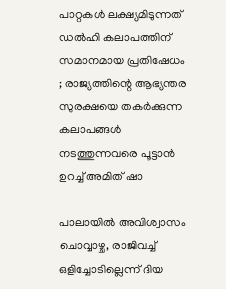പാറ്റകൾ ലക്ഷ്യമിടുന്നത് ഡൽഹി കലാപത്തിന് സമാനമായ പ്രതിഷേധം ; രാജ്യത്തിന്റെ ആഭ്യന്തര സുരക്ഷയെ തകർക്കുന്ന കലാപങ്ങൾ നടത്തുന്നവരെ പൂട്ടാൻ ഉറച്ച് അമിത് ഷാ

പാലായില്‍ അവിശ്വാസം ചൊവ്വാഴ്ച, രാജിവച്ച് ഒളിച്ചോടില്ലെന്ന് ദിയ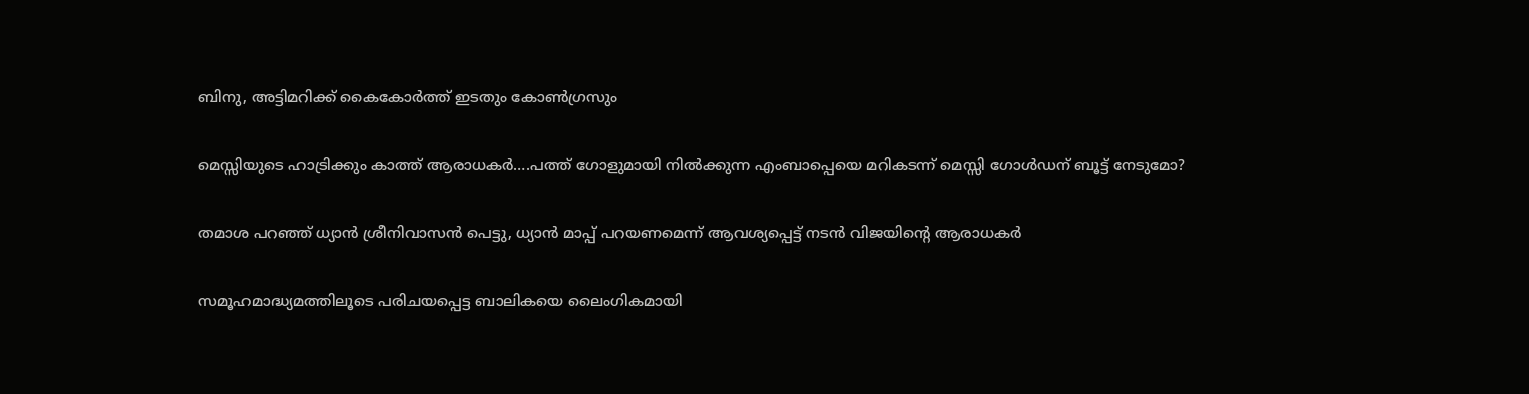ബിനു, അട്ടിമറിക്ക് കൈകോര്‍ത്ത് ഇടതും കോണ്‍ഗ്രസും

മെസ്സിയുടെ ഹാട്രിക്കും കാത്ത് ആരാധകര്‍….പത്ത് ഗോളുമായി നില്‍ക്കുന്ന എംബാപ്പെയെ മറികടന്ന് മെസ്സി ഗോള്‍ഡന് ബൂട്ട് നേടുമോ?

തമാശ പറഞ്ഞ് ധ്യാന്‍ ശ്രീനിവാസന്‍ പെട്ടു, ധ്യാന്‍ മാപ്പ് പറയണമെന്ന് ആവശ്യപ്പെട്ട് നടന്‍ വിജയിന്റെ ആരാധകര്‍

സമൂഹമാദ്ധ്യമത്തിലൂടെ പരിചയപ്പെട്ട ബാലികയെ ലൈംഗികമായി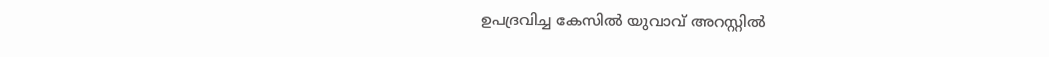ഉപദ്രവിച്ച കേസില്‍ യുവാവ് അറസ്റ്റില്‍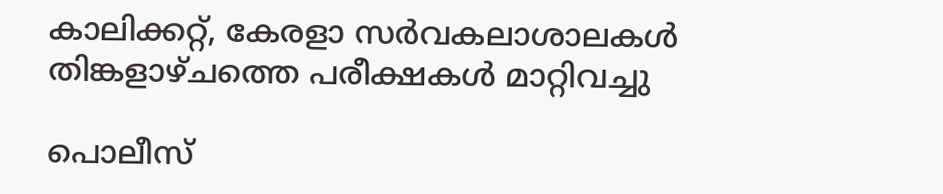കാലിക്കറ്റ്, കേരളാ സര്‍വകലാശാലകള്‍ തിങ്കളാഴ്ചത്തെ പരീക്ഷകള്‍ മാറ്റിവച്ചു

പൊലീസ്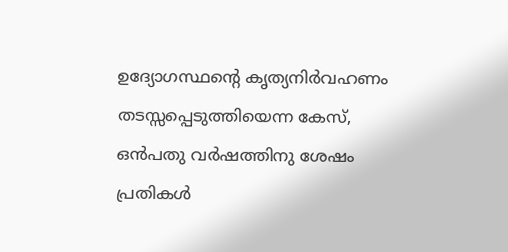ഉദ്യോഗസ്ഥന്റെ കൃത്യനിര്‍വഹണം തടസ്സപ്പെടുത്തിയെന്ന കേസ്, ഒന്‍പതു വര്‍ഷത്തിനു ശേഷം പ്രതികള്‍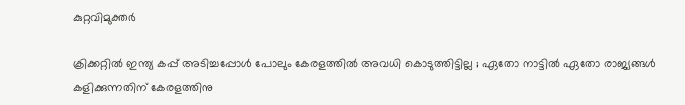കുറ്റവിമുക്തര്‍

ക്രിക്കറ്റിൽ ഇന്ത്യ കപ്പ്‌ അടിച്ചപ്പോൾ പോലും കേരളത്തിൽ അവധി കൊടുത്തിട്ടില്ല ; ഏതോ നാട്ടിൽ ഏതോ രാജ്യങ്ങൾ കളിക്കുന്നതിന് കേരളത്തിനു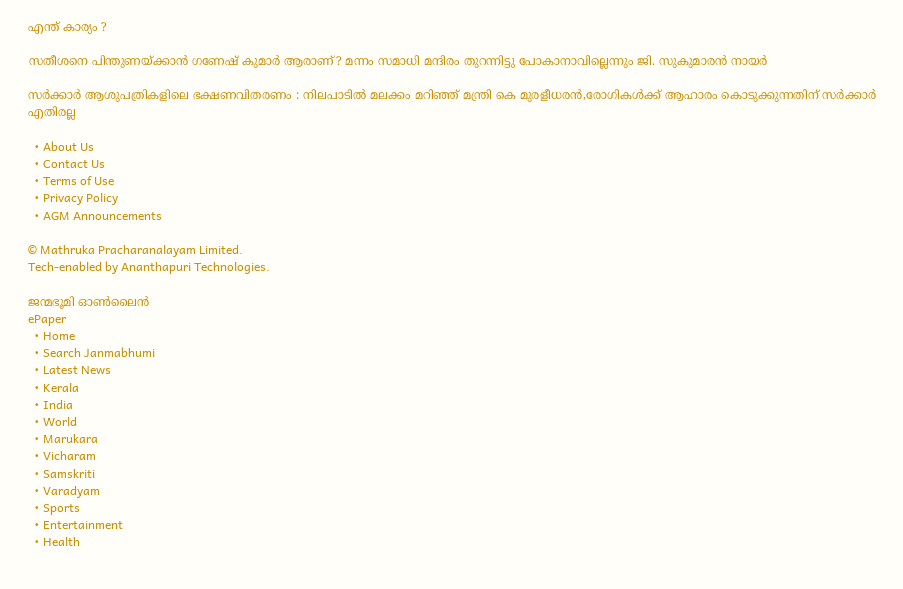എന്ത് കാര്യം ?

സതീശനെ പിന്തുണയ്‌ക്കാന്‍ ഗണേഷ് കുമാര്‍ ആരാണ്? മന്നം സമാധി മന്ദിരം തുറന്നിട്ടു പോകാനാവില്ലെന്നും ജി. സുകുമാരന്‍ നായര്‍

സര്‍ക്കാര്‍ ആശുപത്രികളിലെ ഭക്ഷണവിതരണം : നിലപാടില്‍ മലക്കം മറിഞ്ഞ് മന്ത്രി കെ മുരളീധരന്‍,രോഗികള്‍ക്ക് ആഹാരം കൊടുക്കുന്നതിന് സര്‍ക്കാര്‍ എതിരല്ല

  • About Us
  • Contact Us
  • Terms of Use
  • Privacy Policy
  • AGM Announcements

© Mathruka Pracharanalayam Limited.
Tech-enabled by Ananthapuri Technologies.

ജന്മഭൂമി ഓണ്‍ലൈന്‍
ePaper
  • Home
  • Search Janmabhumi
  • Latest News
  • Kerala
  • India
  • World
  • Marukara
  • Vicharam
  • Samskriti
  • Varadyam
  • Sports
  • Entertainment
  • Health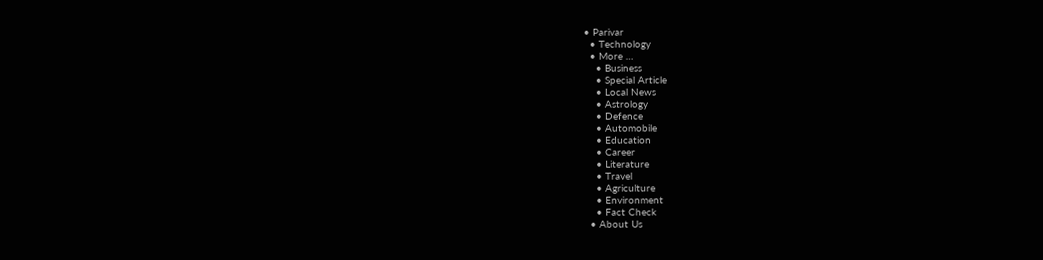• Parivar
  • Technology
  • More …
    • Business
    • Special Article
    • Local News
    • Astrology
    • Defence
    • Automobile
    • Education
    • Career
    • Literature
    • Travel
    • Agriculture
    • Environment
    • Fact Check
  • About Us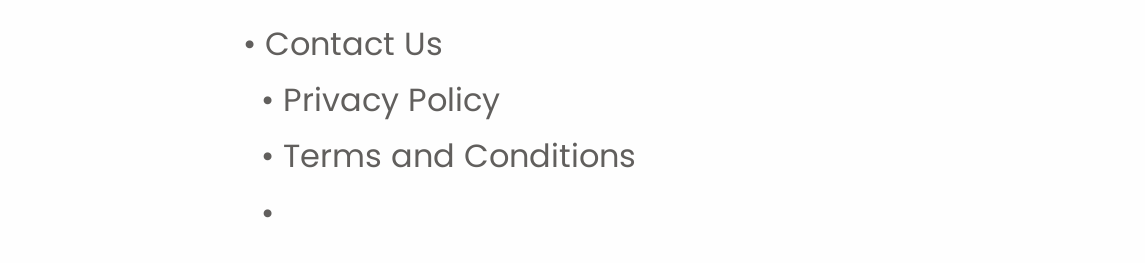• Contact Us
  • Privacy Policy
  • Terms and Conditions
  •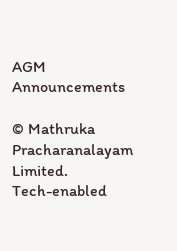AGM Announcements

© Mathruka Pracharanalayam Limited.
Tech-enabled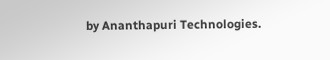by Ananthapuri Technologies.